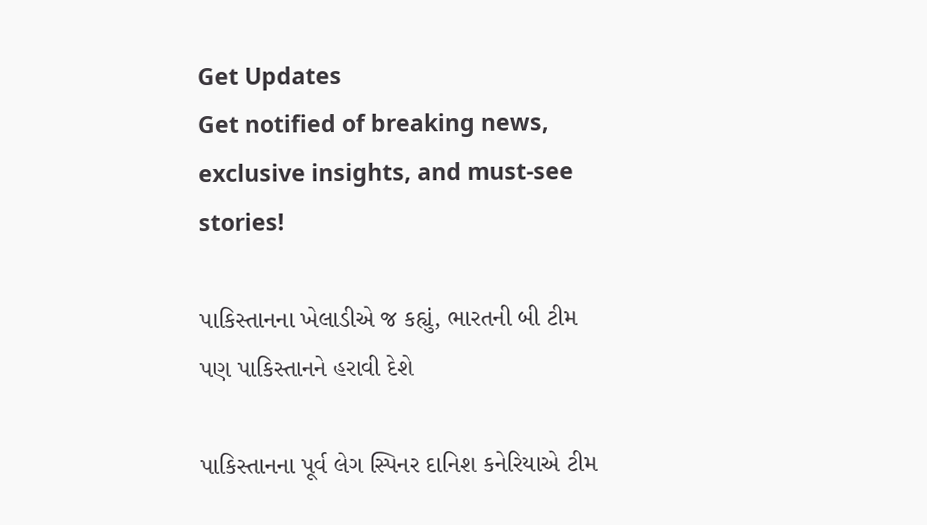Get Updates
Get notified of breaking news, exclusive insights, and must-see stories!

પાકિસ્તાનના ખેલાડીએ જ કહ્યું, ભારતની બી ટીમ પણ પાકિસ્તાનને હરાવી દેશે

પાકિસ્તાનના પૂર્વ લેગ સ્પિનર દાનિશ કનેરિયાએ ટીમ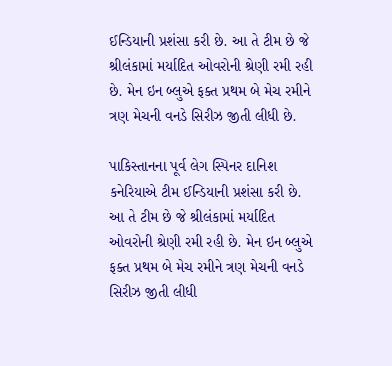ઈન્ડિયાની પ્રશંસા કરી છે. આ તે ટીમ છે જે શ્રીલંકામાં મર્યાદિત ઓવરોની શ્રેણી રમી રહી છે. મેન ઇન બ્લુએ ફક્ત પ્રથમ બે મેચ રમીને ત્રણ મેચની વનડે સિરીઝ જીતી લીધી છે.

પાકિસ્તાનના પૂર્વ લેગ સ્પિનર દાનિશ કનેરિયાએ ટીમ ઈન્ડિયાની પ્રશંસા કરી છે. આ તે ટીમ છે જે શ્રીલંકામાં મર્યાદિત ઓવરોની શ્રેણી રમી રહી છે. મેન ઇન બ્લુએ ફક્ત પ્રથમ બે મેચ રમીને ત્રણ મેચની વનડે સિરીઝ જીતી લીધી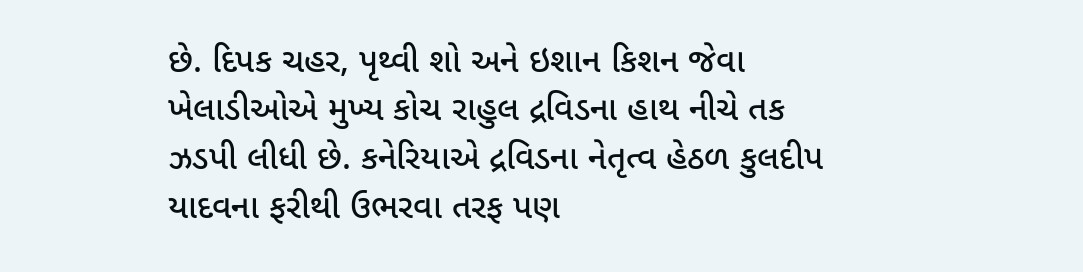છે. દિપક ચહર, પૃથ્વી શો અને ઇશાન કિશન જેવા ખેલાડીઓએ મુખ્ય કોચ રાહુલ દ્રવિડના હાથ નીચે તક ઝડપી લીધી છે. કનેરિયાએ દ્રવિડના નેતૃત્વ હેઠળ કુલદીપ યાદવના ફરીથી ઉભરવા તરફ પણ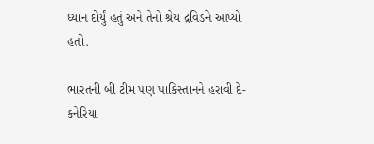ધ્યાન દોર્યું હતું અને તેનો શ્રેય દ્રવિડને આપ્યો હતો.

ભારતની બી ટીમ પણ પાકિસ્તાનને હરાવી દે-કનેરિયા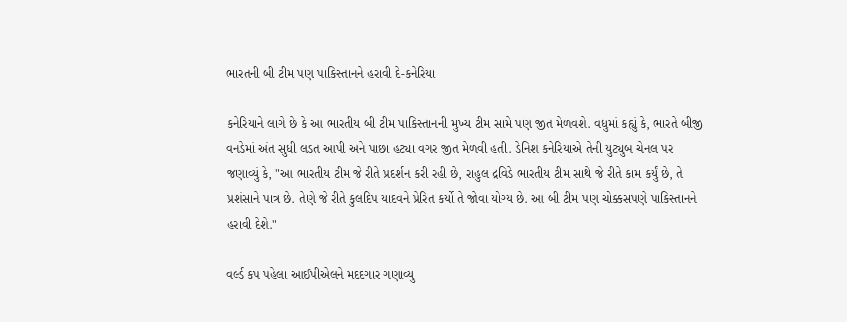ભારતની બી ટીમ પણ પાકિસ્તાનને હરાવી દે-કનેરિયા

કનેરિયાને લાગે છે કે આ ભારતીય બી ટીમ પાકિસ્તાનની મુખ્ય ટીમ સામે પણ જીત મેળવશે. વધુમાં કહ્યું કે, ભારતે બીજી વનડેમાં અંત સુધી લડત આપી અને પાછા હટ્યા વગર જીત મેળવી હતી. ડેનિશ કનેરિયાએ તેની યુટ્યુબ ચેનલ પર જણાવ્યું કે, "આ ભારતીય ટીમ જે રીતે પ્રદર્શન કરી રહી છે, રાહુલ દ્રવિડે ભારતીય ટીમ સાથે જે રીતે કામ કર્યું છે, તે પ્રશંસાને પાત્ર છે. તેણે જે રીતે કુલદિપ યાદવને પ્રેરિત કર્યો તે જોવા યોગ્ય છે. આ બી ટીમ પણ ચોક્કસપણે પાકિસ્તાનને હરાવી દેશે."

વર્લ્ડ કપ પહેલા આઈપીએલને મદદગાર ગણાવ્યુ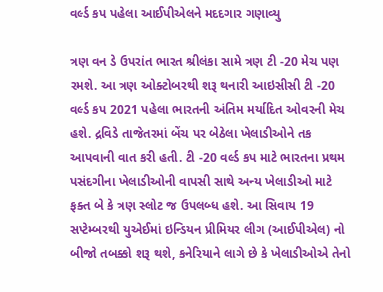વર્લ્ડ કપ પહેલા આઈપીએલને મદદગાર ગણાવ્યુ

ત્રણ વન ડે ઉપરાંત ભારત શ્રીલંકા સામે ત્રણ ટી -20 મેચ પણ રમશે. આ ત્રણ ઓક્ટોબરથી શરૂ થનારી આઇસીસી ટી -20 વર્લ્ડ કપ 2021 પહેલા ભારતની અંતિમ મર્યાદિત ઓવરની મેચ હશે. દ્રવિડે તાજેતરમાં બેંચ પર બેઠેલા ખેલાડીઓને તક આપવાની વાત કરી હતી. ટી -20 વર્લ્ડ કપ માટે ભારતના પ્રથમ પસંદગીના ખેલાડીઓની વાપસી સાથે અન્ય ખેલાડીઓ માટે ફક્ત બે કે ત્રણ સ્લોટ જ ઉપલબ્ધ હશે. આ સિવાય 19 સપ્ટેમ્બરથી યુએઈમાં ઇન્ડિયન પ્રીમિયર લીગ (આઈપીએલ) નો બીજો તબક્કો શરૂ થશે, કનેરિયાને લાગે છે કે ખેલાડીઓએ તેનો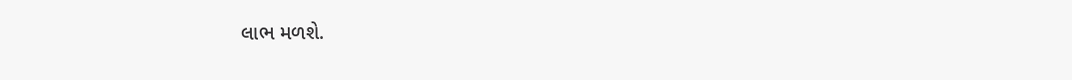લાભ મળશે.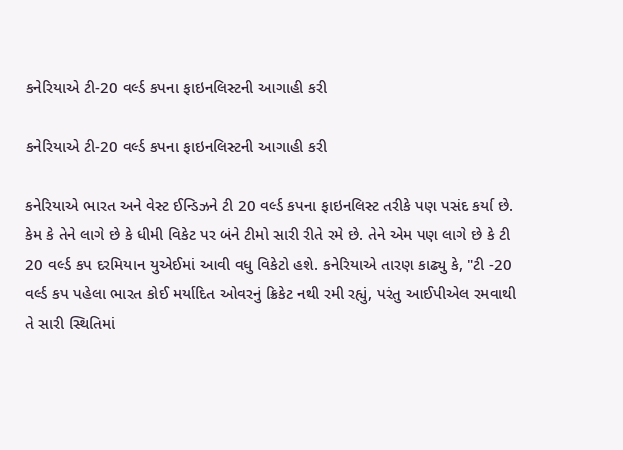કનેરિયાએ ટી-20 વર્લ્ડ કપના ફાઇનલિસ્ટની આગાહી કરી

કનેરિયાએ ટી-20 વર્લ્ડ કપના ફાઇનલિસ્ટની આગાહી કરી

કનેરિયાએ ભારત અને વેસ્ટ ઈન્ડિઝને ટી 20 વર્લ્ડ કપના ફાઇનલિસ્ટ તરીકે પણ પસંદ કર્યા છે. કેમ કે તેને લાગે છે કે ધીમી વિકેટ પર બંને ટીમો સારી રીતે રમે છે. તેને એમ પણ લાગે છે કે ટી 20 વર્લ્ડ કપ દરમિયાન યુએઈમાં આવી વધુ વિકેટો હશે. કનેરિયાએ તારણ કાઢ્યુ કે, "ટી -20 વર્લ્ડ કપ પહેલા ભારત કોઈ મર્યાદિત ઓવરનું ક્રિકેટ નથી રમી રહ્યું, પરંતુ આઈપીએલ રમવાથી તે સારી સ્થિતિમાં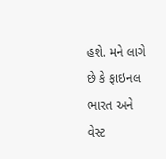હશે. મને લાગે છે કે ફાઇનલ ભારત અને વેસ્ટ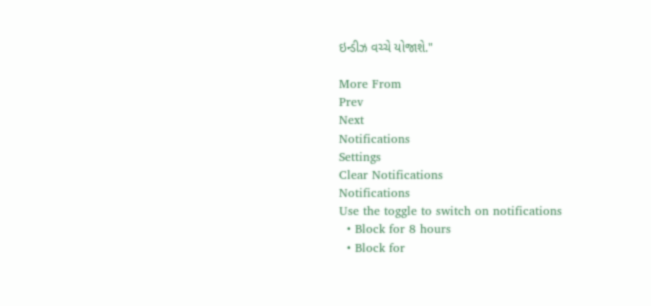ઇન્ડીઝ વચ્ચે યોજાશે."

More From
Prev
Next
Notifications
Settings
Clear Notifications
Notifications
Use the toggle to switch on notifications
  • Block for 8 hours
  • Block for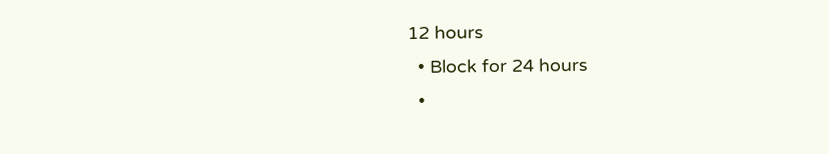12 hours
  • Block for 24 hours
  •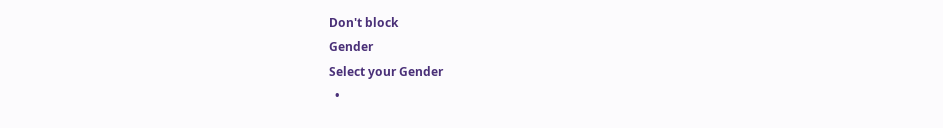Don't block
Gender
Select your Gender
  •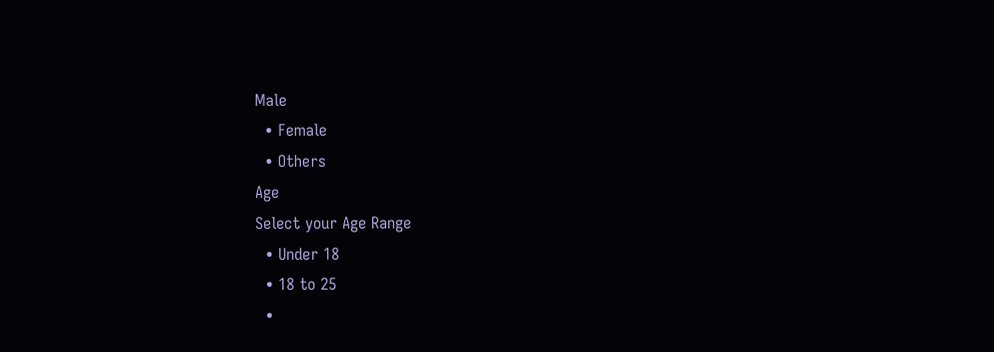Male
  • Female
  • Others
Age
Select your Age Range
  • Under 18
  • 18 to 25
  •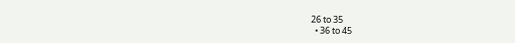26 to 35
  • 36 to 45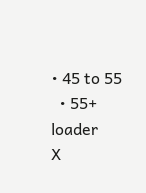• 45 to 55
  • 55+
loader
X